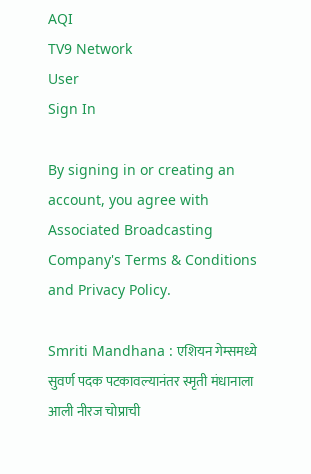AQI
TV9 Network
User
Sign In

By signing in or creating an account, you agree with Associated Broadcasting Company's Terms & Conditions and Privacy Policy.

Smriti Mandhana : एशियन गेम्समध्ये सुवर्ण पदक पटकावल्यानंतर स्मृती मंधानाला आली नीरज चोप्राची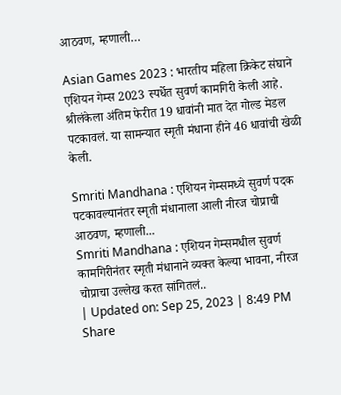आठवण, म्हणाली…

Asian Games 2023 : भारतीय महिला क्रिकेट संघाने एशियन गेम्स 2023 स्पर्धेत सुवर्ण कामगिरी केली आहे. श्रीलंकेला अंतिम फेरीत 19 धावांनी मात देत गोल्ड मेडल पटकावलं. या सामन्यात स्मृती मंधाना हीने 46 धावांची खेळी केली.

Smriti Mandhana : एशियन गेम्समध्ये सुवर्ण पदक पटकावल्यानंतर स्मृती मंधानाला आली नीरज चोप्राची आठवण, म्हणाली...
Smriti Mandhana : एशियन गेम्समधील सुवर्ण कामगिरीनंतर स्मृती मंधानाने व्यक्त केल्या भावना, नीरज चोप्राचा उल्लेख करत सांगितलं..
| Updated on: Sep 25, 2023 | 8:49 PM
Share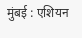मुंबई : एशियन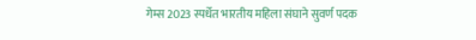गेम्स 2023 स्पर्धेत भारतीय महिला संघाने सुवर्ण पदक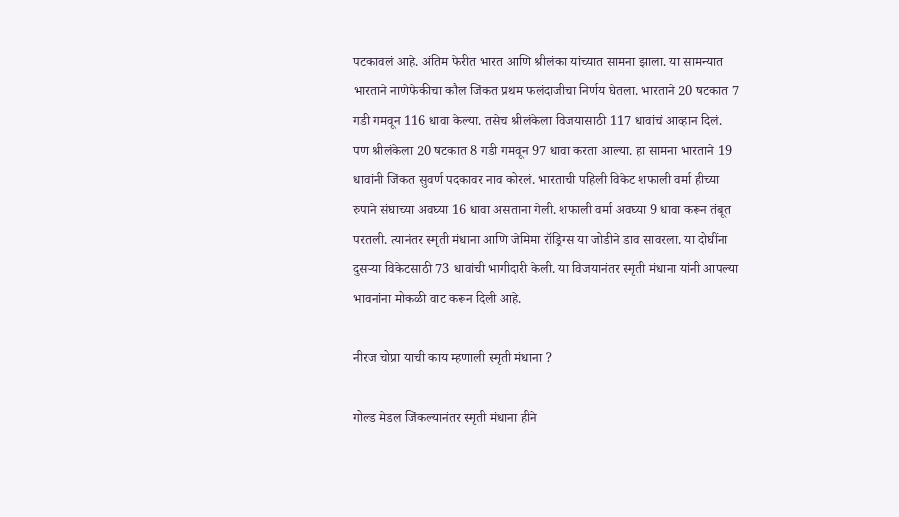पटकावलं आहे. अंतिम फेरीत भारत आणि श्रीलंका यांच्यात सामना झाला. या सामन्यात भारताने नाणेफेकीचा कौल जिंकत प्रथम फलंदाजीचा निर्णय घेतला. भारताने 20 षटकात 7 गडी गमवून 116 धावा केल्या. तसेच श्रीलंकेला विजयासाठी 117 धावांचं आव्हान दिलं. पण श्रीलंकेला 20 षटकात 8 गडी गमवून 97 धावा करता आल्या. हा सामना भारताने 19 धावांनी जिंकत सुवर्ण पदकावर नाव कोरलं. भारताची पहिली विकेट शफाली वर्मा हीच्या रुपाने संघाच्या अवघ्या 16 धावा असताना गेली. शफाली वर्मा अवघ्या 9 धावा करून तंबूत परतली. त्यानंतर स्मृती मंधाना आणि जेमिमा रॉड्रिग्स या जोडीने डाव सावरला. या दोघींना दुसऱ्या विकेटसाठी 73 धावांची भागीदारी केली. या विजयानंतर स्मृती मंधाना यांनी आपल्या भावनांना मोकळी वाट करून दिली आहे.

नीरज चोप्रा याची काय म्हणाली स्मृती मंधाना ?

गोल्ड मेडल जिंकल्यानंतर स्मृती मंधाना हीने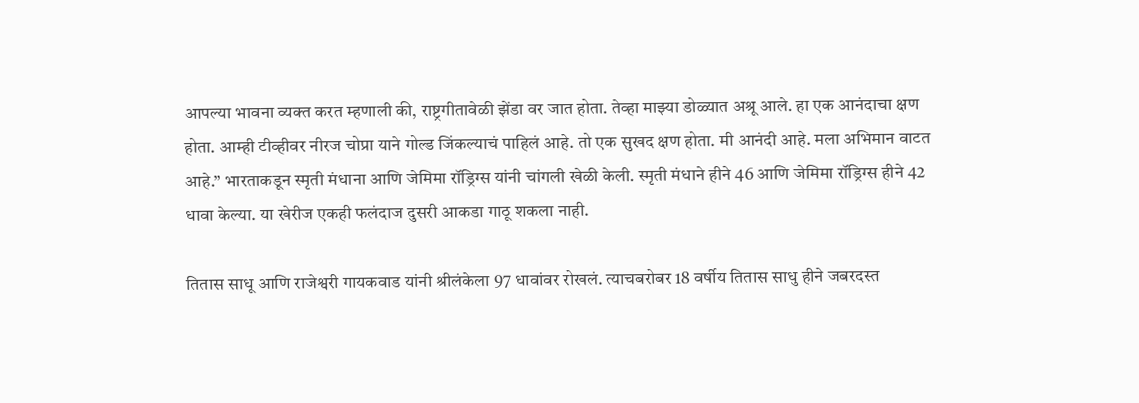आपल्या भावना व्यक्त करत म्हणाली की, राष्ट्रगीतावेळी झेंडा वर जात होता. तेव्हा माझ्या डोळ्यात अश्रू आले. हा एक आनंदाचा क्षण होता. आम्ही टीव्हीवर नीरज चोप्रा याने गोल्ड जिंकल्याचं पाहिलं आहे. तो एक सुखद क्षण होता. मी आनंदी आहे. मला अभिमान वाटत आहे.” भारताकडून स्मृती मंधाना आणि जेमिमा रॉड्रिग्स यांनी चांगली खेळी केली. स्मृती मंधाने हीने 46 आणि जेमिमा रॉड्रिग्स हीने 42 धावा केल्या. या खेरीज एकही फलंदाज दुसरी आकडा गाठू शकला नाही.

तितास साधू आणि राजेश्वरी गायकवाड यांनी श्रीलंकेला 97 धावांवर रोखलं. त्याचबरोबर 18 वर्षीय तितास साधु हीने जबरदस्त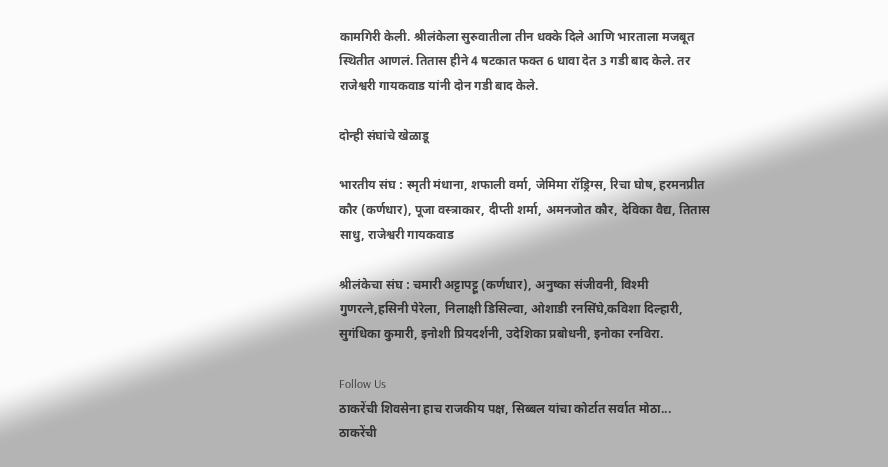कामगिरी केली. श्रीलंकेला सुरुवातीला तीन धक्के दिले आणि भारताला मजबूत स्थितीत आणलं. तितास हीने 4 षटकात फक्त 6 धावा देत 3 गडी बाद केले. तर राजेश्वरी गायकवाड यांनी दोन गडी बाद केले.

दोन्ही संघांचे खेळाडू

भारतीय संघ : स्मृती मंधाना, शफाली वर्मा, जेमिमा रॉड्रिग्स, रिचा घोष, हरमनप्रीत कौर (कर्णधार), पूजा वस्त्राकार, दीप्ती शर्मा, अमनजोत कौर, देविका वैद्य, तितास साधु, राजेश्वरी गायकवाड

श्रीलंकेचा संघ : चमारी अट्टापट्टू (कर्णधार), अनुष्का संजीवनी, विश्मी गुणरत्ने,हसिनी पेरेला, निलाक्षी डिसिल्वा, ओशाडी रनसिंघे,कविशा दिल्हारी, सुगंधिका कुमारी, इनोशी प्रियदर्शनी, उदेशिका प्रबोधनी, इनोका रनविरा.

Follow Us
ठाकरेंची शिवसेना हाच राजकीय पक्ष, सिब्बल यांचा कोर्टात सर्वात मोठा...
ठाकरेंची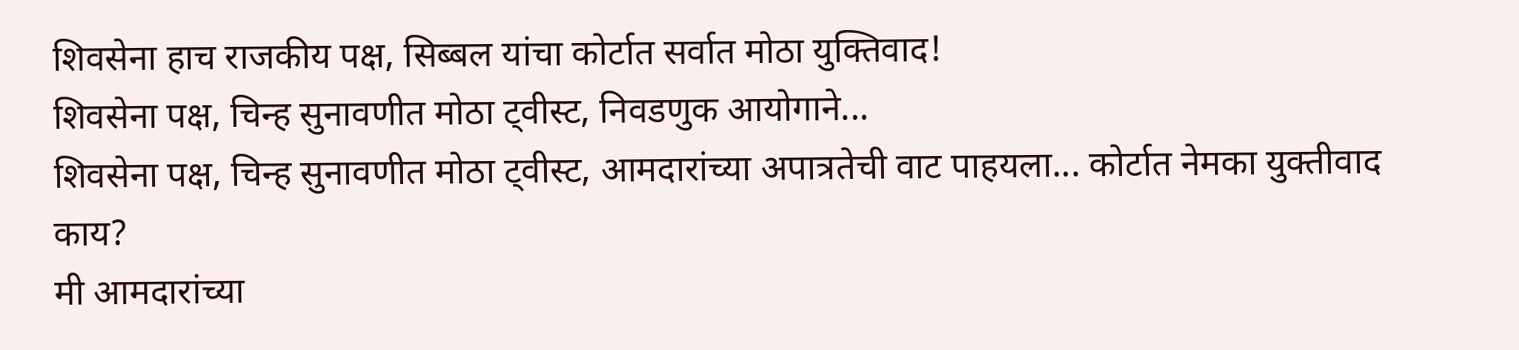शिवसेना हाच राजकीय पक्ष, सिब्बल यांचा कोर्टात सर्वात मोठा युक्तिवाद!
शिवसेना पक्ष, चिन्ह सुनावणीत मोठा ट्वीस्ट, निवडणुक आयोगाने...
शिवसेना पक्ष, चिन्ह सुनावणीत मोठा ट्वीस्ट, आमदारांच्या अपात्रतेची वाट पाहयला... कोर्टात नेमका युक्तीवाद काय?
मी आमदारांच्या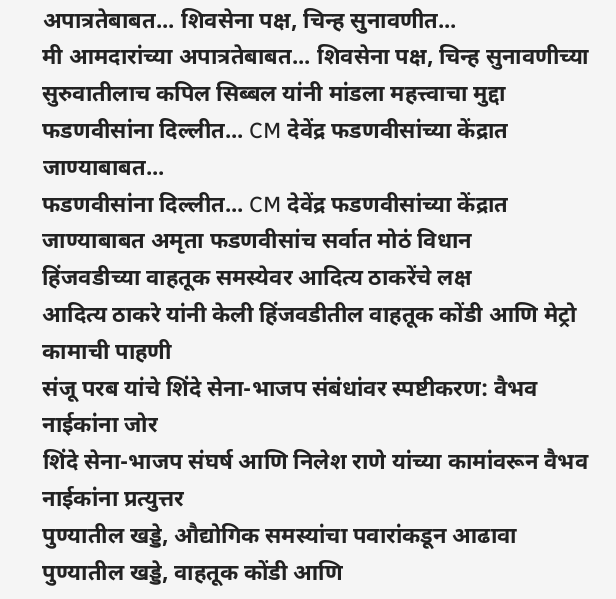अपात्रतेबाबत... शिवसेना पक्ष, चिन्ह सुनावणीत...
मी आमदारांच्या अपात्रतेबाबत... शिवसेना पक्ष, चिन्ह सुनावणीच्या सुरुवातीलाच कपिल सिब्बल यांनी मांडला महत्त्वाचा मुद्दा
फडणवीसांना दिल्लीत... CM देवेंद्र फडणवीसांच्या केंद्रात जाण्याबाबत...
फडणवीसांना दिल्लीत... CM देवेंद्र फडणवीसांच्या केंद्रात जाण्याबाबत अमृता फडणवीसांच सर्वात मोठं विधान
हिंजवडीच्या वाहतूक समस्येवर आदित्य ठाकरेंचे लक्ष
आदित्य ठाकरे यांनी केली हिंजवडीतील वाहतूक कोंडी आणि मेट्रो कामाची पाहणी
संजू परब यांचे शिंदे सेना-भाजप संबंधांवर स्पष्टीकरण: वैभव नाईकांना जोर
शिंदे सेना-भाजप संघर्ष आणि निलेश राणे यांच्या कामांवरून वैभव नाईकांना प्रत्युत्तर
पुण्यातील खड्डे, औद्योगिक समस्यांचा पवारांकडून आढावा
पुण्यातील खड्डे, वाहतूक कोंडी आणि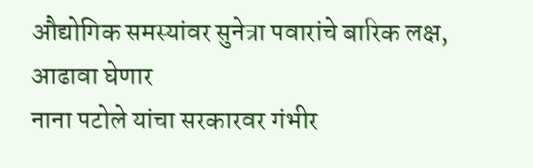औद्योगिक समस्यांवर सुनेत्रा पवारांचे बारिक लक्ष, आढावा घेणार
नाना पटोले यांचा सरकारवर गंभीर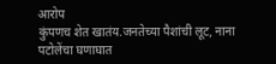आरोप
कुंपणच शेत खातंय.जनतेच्या पैशांची लूट, नाना पटोलेंचा घणाघात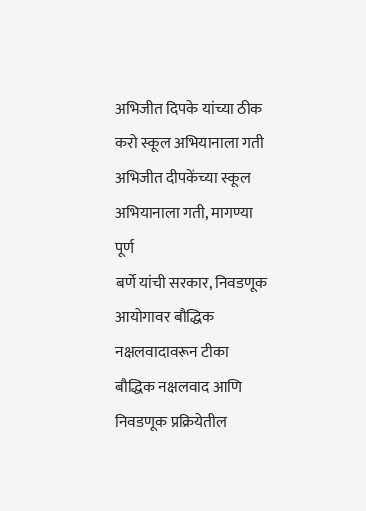अभिजीत दिपके यांच्या ठीक करो स्कूल अभियानाला गती
अभिजीत दीपकेंच्या स्कूल अभियानाला गती, मागण्या पूर्ण
बर्णे यांची सरकार, निवडणूक आयोगावर बौद्धिक नक्षलवादावरून टीका
बौद्धिक नक्षलवाद आणि निवडणूक प्रक्रियेतील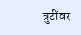त्रुटींवर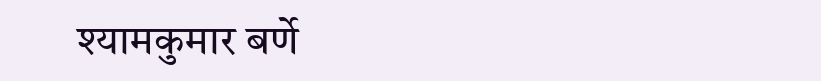श्यामकुमार बर्णे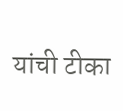यांची टीका